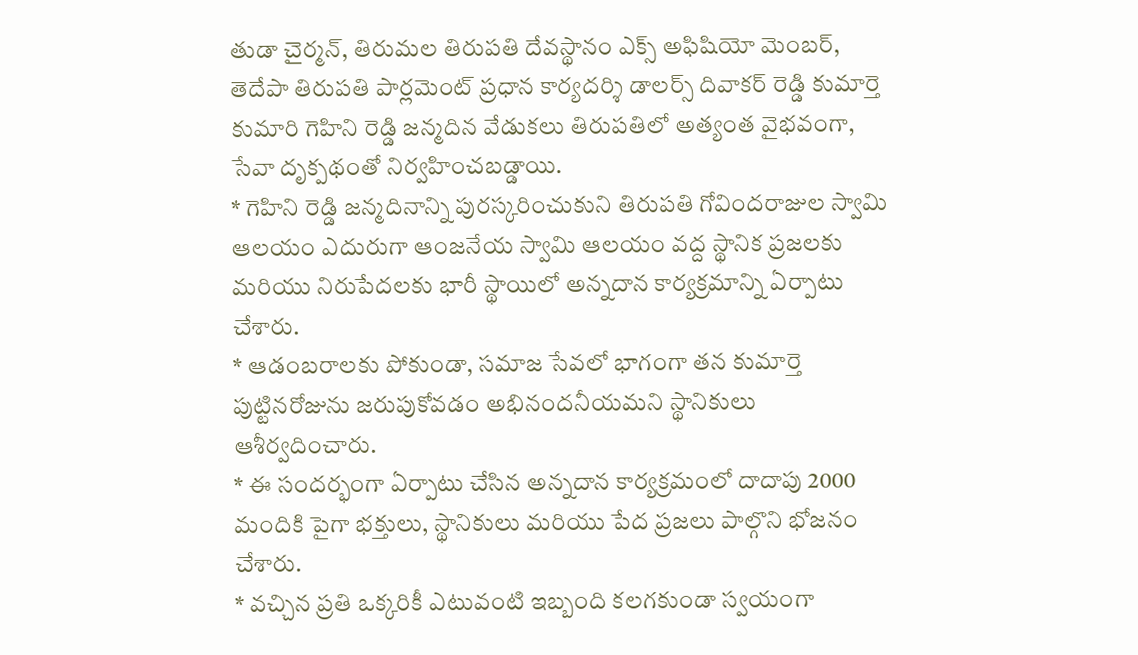తుడా చైర్మన్, తిరుమల తిరుపతి దేవస్థానం ఎక్స్ అఫిషియో మెంబర్, తెదేపా తిరుపతి పార్లమెంట్ ప్రధాన కార్యదర్శి డాలర్స్ దివాకర్ రెడ్డి కుమార్తె కుమారి గెహిని రెడ్డి జన్మదిన వేడుకలు తిరుపతిలో అత్యంత వైభవంగా, సేవా దృక్పథంతో నిర్వహించబడ్డాయి.
* గెహిని రెడ్డి జన్మదినాన్ని పురస్కరించుకుని తిరుపతి గోవిందరాజుల స్వామి ఆలయం ఎదురుగా ఆంజనేయ స్వామి ఆలయం వద్ద స్థానిక ప్రజలకు మరియు నిరుపేదలకు భారీ స్థాయిలో అన్నదాన కార్యక్రమాన్ని ఏర్పాటు చేశారు.
* ఆడంబరాలకు పోకుండా, సమాజ సేవలో భాగంగా తన కుమార్తె పుట్టినరోజును జరుపుకోవడం అభినందనీయమని స్థానికులు ఆశీర్వదించారు.
* ఈ సందర్భంగా ఏర్పాటు చేసిన అన్నదాన కార్యక్రమంలో దాదాపు 2000 మందికి పైగా భక్తులు, స్థానికులు మరియు పేద ప్రజలు పాల్గొని భోజనం చేశారు.
* వచ్చిన ప్రతి ఒక్కరికీ ఎటువంటి ఇబ్బంది కలగకుండా స్వయంగా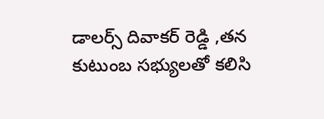డాలర్స్ దివాకర్ రెడ్డి ,తన కుటుంబ సభ్యులతో కలిసి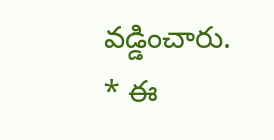వడ్డించారు.
* ఈ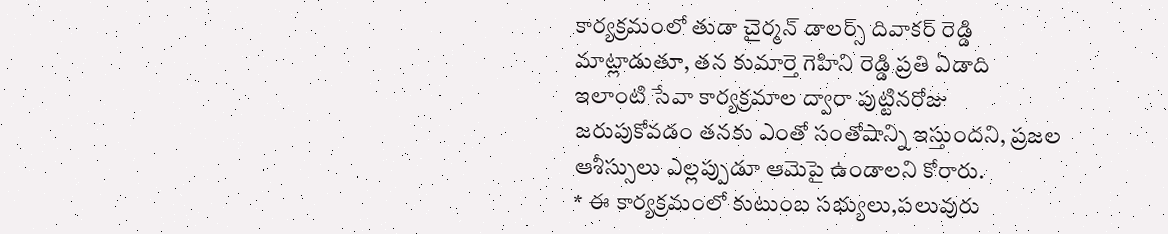కార్యక్రమంలో తుడా చైర్మన్ డాలర్స్ దివాకర్ రెడ్డి మాట్లాడుతూ, తన కుమార్తె గెహిని రెడ్డి ప్రతి ఏడాది ఇలాంటి సేవా కార్యక్రమాల ద్వారా పుట్టినరోజు జరుపుకోవడం తనకు ఎంతో సంతోషాన్ని ఇస్తుందని, ప్రజల ఆశీస్సులు ఎల్లప్పుడూ ఆమెపై ఉండాలని కోరారు.
* ఈ కార్యక్రమంలో కుటుంబ సభ్యులు,పలువురు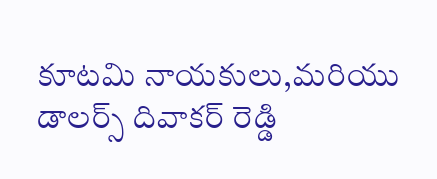కూటమి నాయకులు,మరియు డాలర్స్ దివాకర్ రెడ్డి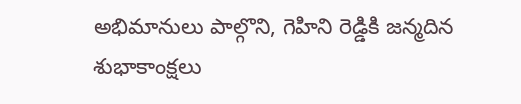అభిమానులు పాల్గొని, గెహిని రెడ్డికి జన్మదిన శుభాకాంక్షలు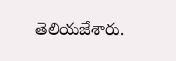తెలియజేశారు.